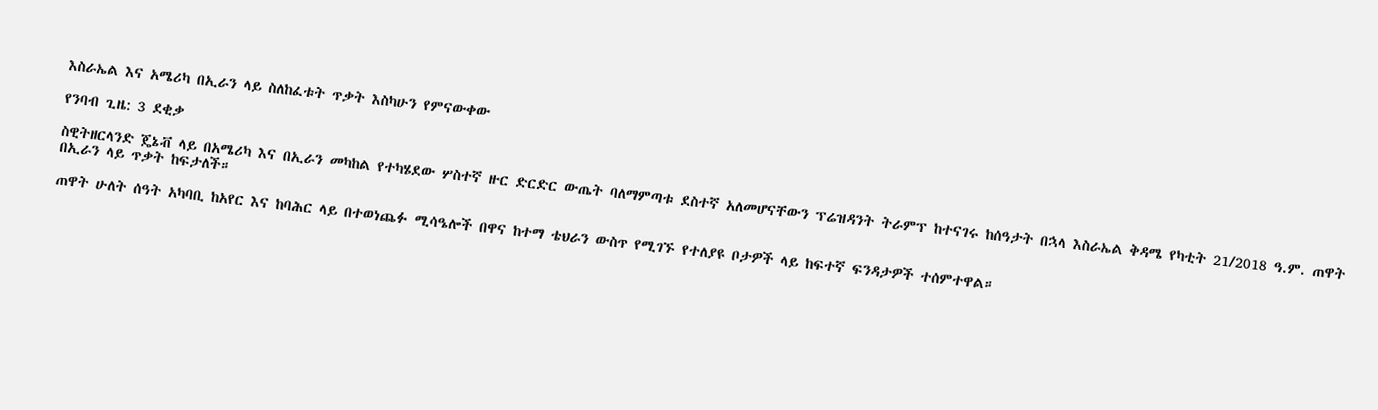እስራኤል እና አሜሪካ በኢራን ላይ ስለከፈቱት ጥቃት እስካሁን የምናውቀው

የንባብ ጊዜ: 3 ደቂቃ

ስዊትዘርላንድ ጄኔቭ ላይ በአሜሪካ እና በኢራን መካከል የተካሄደው ሦስተኛ ዙር ድርድር ውጤት ባለማምጣቱ ደስተኛ አለመሆናቸውን ፕሬዝዳንት ትራምፕ ከተናገሩ ከሰዓታት በኋላ እስራኤል ቅዳሜ የካቲት 21/2018 ዓ.ም. ጠዋት በኢራን ላይ ጥቃት ከፍታለች።

ጠዋት ሁለት ሰዓት አካባቢ ከአየር እና ከባሕር ላይ በተወነጨፉ ሚሳዔሎች በዋና ከተማ ቴህራን ውስጥ የሚገኙ የተለያዩ ቦታዎች ላይ ከፍተኛ ፍንዳታዎች ተሰምተዋል።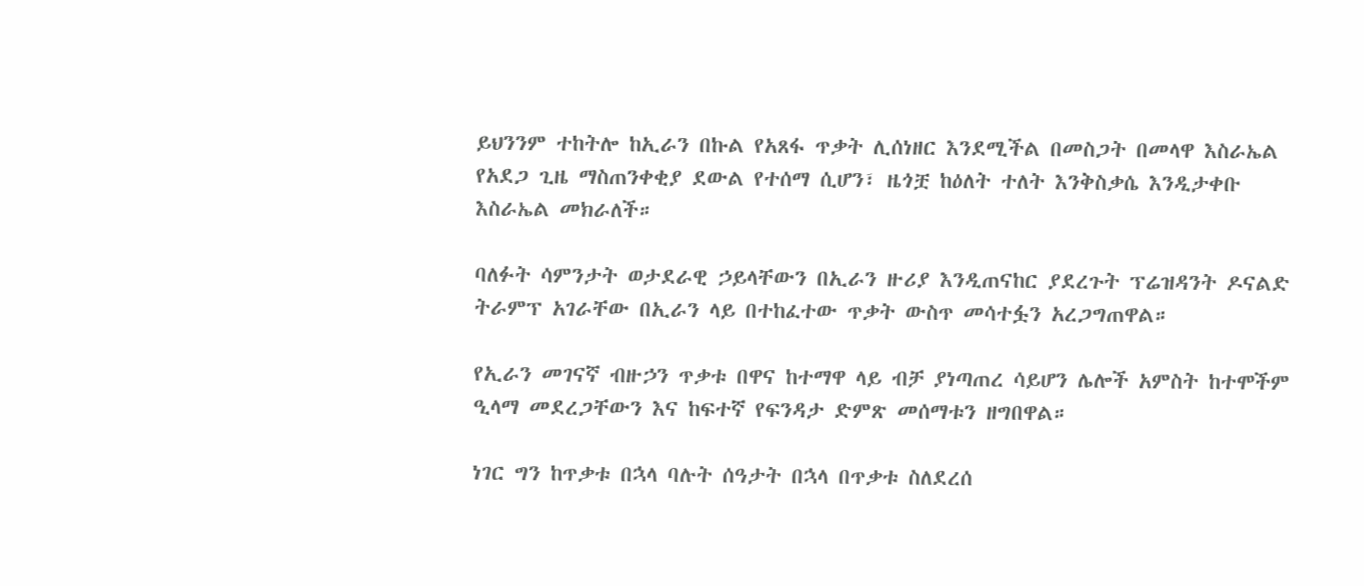ይህንንም ተከትሎ ከኢራን በኩል የአጸፋ ጥቃት ሊሰነዘር እንደሚችል በመስጋት በመላዋ እስራኤል የአደጋ ጊዜ ማስጠንቀቂያ ደውል የተሰማ ሲሆን፣ ዜጎቿ ከዕለት ተለት እንቅስቃሴ እንዲታቀቡ እስራኤል መክራለች።

ባለፉት ሳምንታት ወታደራዊ ኃይላቸውን በኢራን ዙሪያ እንዲጠናከር ያደረጉት ፕሬዝዳንት ዶናልድ ትራምፕ አገራቸው በኢራን ላይ በተከፈተው ጥቃት ውስጥ መሳተፏን አረጋግጠዋል።

የኢራን መገናኛ ብዙኃን ጥቃቱ በዋና ከተማዋ ላይ ብቻ ያነጣጠረ ሳይሆን ሌሎች አምስት ከተሞችም ዒላማ መደረጋቸውን እና ከፍተኛ የፍንዳታ ድምጽ መሰማቱን ዘግበዋል።

ነገር ግን ከጥቃቱ በኋላ ባሉት ሰዓታት በኋላ በጥቃቱ ስለደረሰ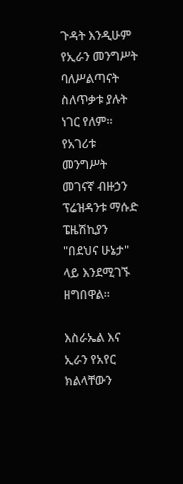ጉዳት እንዲሁም የኢራን መንግሥት ባለሥልጣናት ስለጥቃቱ ያሉት ነገር የለም። የአገሪቱ መንግሥት መገናኛ ብዙኃን ፕሬዝዳንቱ ማሱድ ፔዜሽኪያን "በደህና ሁኔታ" ላይ እንደሚገኙ ዘግበዋል።

እስራኤል እና ኢራን የአየር ክልላቸውን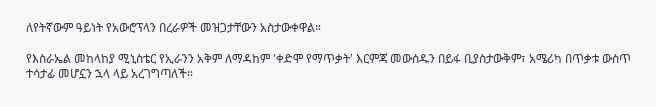ለየትኛውም ዓይነት የአውሮፕላን በረራዎች መዝጋታቸውን አስታውቀዋል።

የእስራኤል መከላከያ ሚኒስቴር የኢራንን አቅም ለማዳከም 'ቀድሞ የማጥቃት' እርምጃ መውሰዱን በይፋ ቢያስታውቅም፣ አሜሪካ በጥቃቱ ውስጥ ተሳታፊ መሆኗን ኋላ ላይ አረገግጣለች።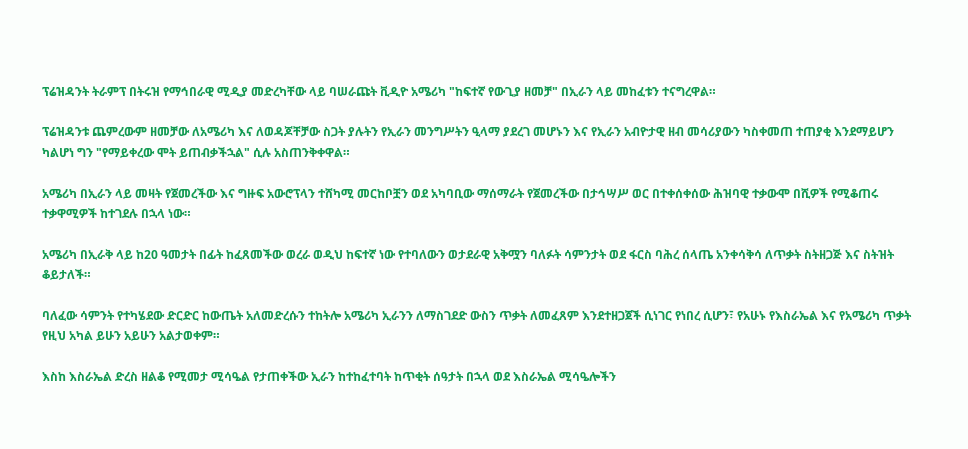ፕሬዝዳንት ትራምፕ በትሩዝ የማኅበራዊ ሚዲያ መድረካቸው ላይ ባሠራጩት ቪዲዮ አሜሪካ "ከፍተኛ የውጊያ ዘመቻ" በኢራን ላይ መከፈቱን ተናግረዋል።

ፕሬዝዳንቱ ጨምረውም ዘመቻው ለአሜሪካ እና ለወዳጆቸቻው ስጋት ያሉትን የኢራን መንግሥትን ዒላማ ያደረገ መሆኑን እና የኢራን አብዮታዊ ዘብ መሳሪያውን ካስቀመጠ ተጠያቂ እንደማይሆን ካልሆነ ግን "የማይቀረው ሞት ይጠብቃችኋል" ሲሉ አስጠንቅቀዋል።

አሜሪካ በኢራን ላይ መዛት የጀመረችው እና ግዙፍ አውሮፕላን ተሸካሚ መርከቦቿን ወደ አካባቢው ማሰማራት የጀመረችው በታኅሣሥ ወር በተቀሰቀሰው ሕዝባዊ ተቃውሞ በሺዎች የሚቆጠሩ ተቃዋሚዎች ከተገደሉ በኋላ ነው።

አሜሪካ በኢራቅ ላይ ከ20 ዓመታት በፊት ከፈጸመችው ወረራ ወዲህ ከፍተኛ ነው የተባለውን ወታደራዊ አቅሟን ባለፉት ሳምንታት ወደ ፋርስ ባሕረ ሰላጤ አንቀሳቅሳ ለጥቃት ስትዘጋጅ እና ስትዝት ቆይታለች።

ባለፈው ሳምንት የተካሄደው ድርድር ከውጤት አለመድረሱን ተከትሎ አሜሪካ ኢራንን ለማስገደድ ውስን ጥቃት ለመፈጸም እንደተዘጋጀች ሲነገር የነበረ ሲሆን፣ የአሁኑ የእስራኤል እና የአሜሪካ ጥቃት የዚህ አካል ይሁን አይሁን አልታወቀም።

እስከ እስራኤል ድረስ ዘልቆ የሚመታ ሚሳዔል የታጠቀችው ኢራን ከተከፈተባት ከጥቂት ሰዓታት በኋላ ወደ እስራኤል ሚሳዔሎችን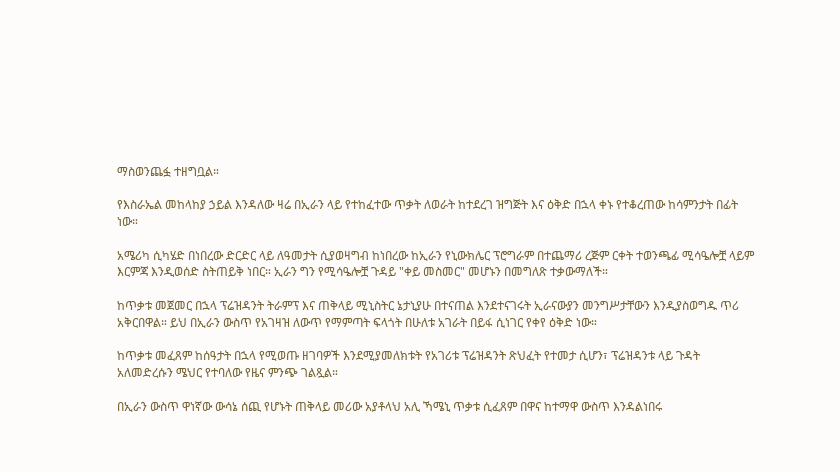ማስወንጨፏ ተዘግቧል።

የእስራኤል መከላከያ ኃይል እንዳለው ዛሬ በኢራን ላይ የተከፈተው ጥቃት ለወራት ከተደረገ ዝግጅት እና ዕቅድ በኋላ ቀኑ የተቆረጠው ከሳምንታት በፊት ነው።

አሜሪካ ሲካሄድ በነበረው ድርድር ላይ ለዓመታት ሲያወዛግብ ከነበረው ከኢራን የኒውክሌር ፕሮግራም በተጨማሪ ረጅም ርቀት ተወንጫፊ ሚሳዔሎቿ ላይም እርምጃ እንዲወሰድ ስትጠይቅ ነበር። ኢራን ግን የሚሳዔሎቿ ጉዳይ "ቀይ መስመር" መሆኑን በመግለጽ ተቃውማለች።

ከጥቃቱ መጀመር በኋላ ፕሬዝዳንት ትራምፕ እና ጠቅላይ ሚኒስትር ኔታኒያሁ በተናጠል እንደተናገሩት ኢራናውያን መንግሥታቸውን እንዲያስወግዱ ጥሪ አቅርበዋል። ይህ በኢራን ውስጥ የአገዛዝ ለውጥ የማምጣት ፍላጎት በሁለቱ አገራት በይፋ ሲነገር የቀየ ዕቅድ ነው።

ከጥቃቱ መፈጸም ከሰዓታት በኋላ የሚወጡ ዘገባዎች እንደሚያመለክቱት የአገሪቱ ፕሬዝዳንት ጽህፈት የተመታ ሲሆን፣ ፕሬዝዳንቱ ላይ ጉዳት አለመድረሱን ሜህር የተባለው የዜና ምንጭ ገልጿል።

በኢራን ውስጥ ዋነኛው ውሳኔ ሰጪ የሆኑት ጠቅላይ መሪው አያቶላህ አሊ ኻሜኒ ጥቃቱ ሲፈጸም በዋና ከተማዋ ውስጥ እንዳልነበሩ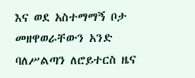እና ወደ አስተማማኝ ቦታ መዘዋወራቸውን አንድ ባለሥልጣን ለሮይተርስ ዜና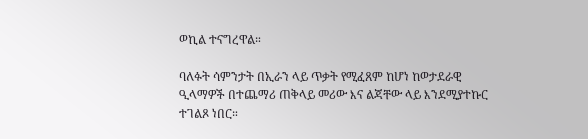ወኪል ተናግረዋል።

ባለፉት ሳምንታት በኢራን ላይ ጥቃት የሚፈጸም ከሆነ ከወታደራዊ ዒላማዎች በተጨማሪ ጠቅላይ መሪው እና ልጃቸው ላይ እንደሚያተኩር ተገልጾ ነበር።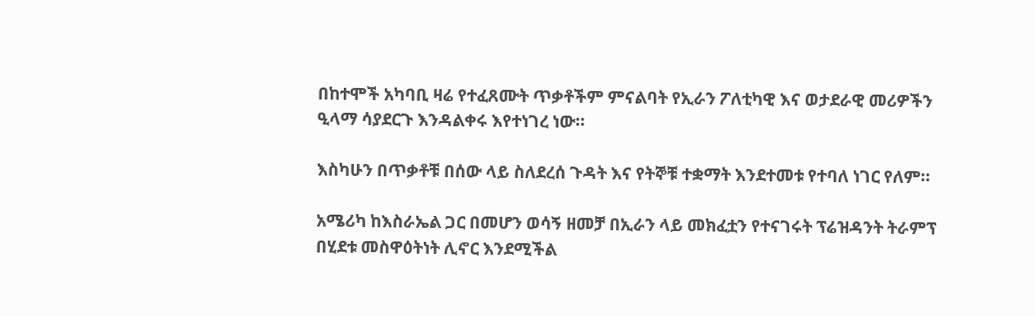በከተሞች አካባቢ ዛሬ የተፈጸሙት ጥቃቶችም ምናልባት የኢራን ፖለቲካዊ እና ወታደራዊ መሪዎችን ዒላማ ሳያደርጉ እንዳልቀሩ እየተነገረ ነው።

እስካሁን በጥቃቶቹ በሰው ላይ ስለደረሰ ጉዳት እና የትኞቹ ተቋማት እንደተመቱ የተባለ ነገር የለም።

አሜሪካ ከእስራኤል ጋር በመሆን ወሳኝ ዘመቻ በኢራን ላይ መክፈቷን የተናገሩት ፕሬዝዳንት ትራምፕ በሂደቱ መስዋዕትነት ሊኖር እንደሚችል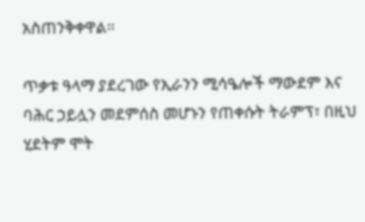አስጠንቅቀዋል።

ጥቃቱ ዓላማ ያደረገው የኢራንን ሚሳዔሎች ማውደም እና ባሕር ኃይሏን መደምሰስ መሆኑን የጠቀሱት ትራምፕ፣ በዚህ ሂደትም ሞት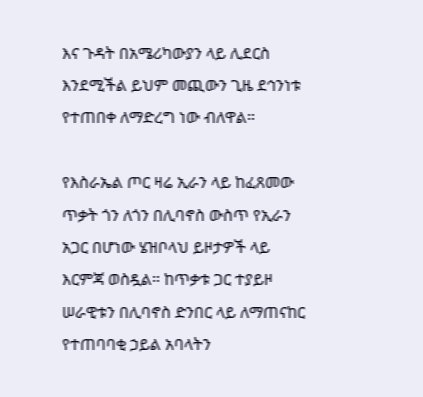እና ጉዳት በአሜሪካውያን ላይ ሊደርስ እንደሚችል ይህም መጪውን ጊዜ ደኅንነቱ የተጠበቀ ለማድረግ ነው ብለዋል።

የእስራኤል ጦር ዛሬ ኢራን ላይ ከፈጸመው ጥቃት ጎን ለጎን በሊባኖስ ውስጥ የኢራን አጋር በሆነው ሄዝቦላህ ይዞታዎች ላይ እርምጃ ወስዷል። ከጥቃቱ ጋር ተያይዞ ሠራዊቱን በሊባኖስ ድንበር ላይ ለማጠናከር የተጠባባቂ ኃይል አባላትን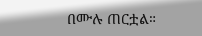በሙሉ ጠርቷል።